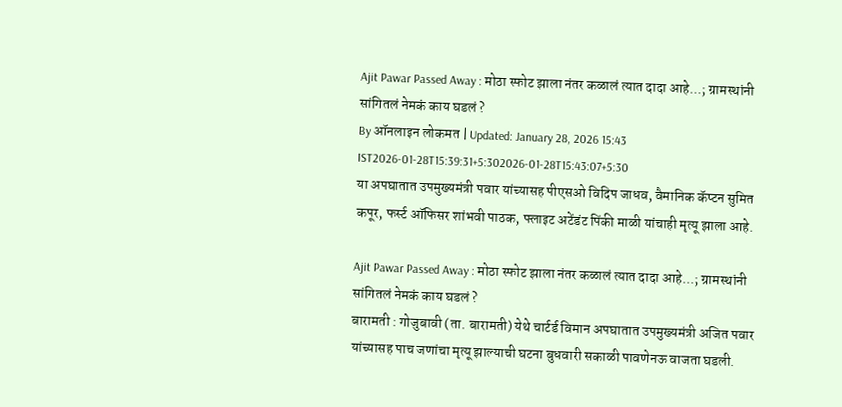Ajit Pawar Passed Away : मोठा स्फोट झाला नंतर कळालं त्यात दादा आहे...; ग्रामस्थांनी सांगितलं नेमकं काय घडलं ?
By ऑनलाइन लोकमत | Updated: January 28, 2026 15:43 IST2026-01-28T15:39:31+5:302026-01-28T15:43:07+5:30
या अपघातात उपमुख्यमंत्री पवार यांच्यासह पीएसओ विदिप जाधव, वैमानिक कॅप्टन सुमित कपूर, फर्स्ट ऑफिसर शांभवी पाठक, फ्लाइट अटेंडंट पिंकी माळी यांचाही मृत्यू झाला आहे.

Ajit Pawar Passed Away : मोठा स्फोट झाला नंतर कळालं त्यात दादा आहे...; ग्रामस्थांनी सांगितलं नेमकं काय घडलं ?
बारामती : गोजुबावी (ता. बारामती) येथे चार्टर्ड विमान अपघातात उपमुख्यमंत्री अजित पवार यांच्यासह पाच जणांचा मृत्यू झाल्याची घटना बुधवारी सकाळी पावणेनऊ वाजता घडली.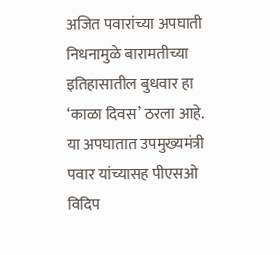अजित पवारांच्या अपघाती निधनामुळे बारामतीच्या इतिहासातील बुधवार हा ‘काळा दिवस’ ठरला आहे. या अपघातात उपमुख्यमंत्री पवार यांच्यासह पीएसओ विदिप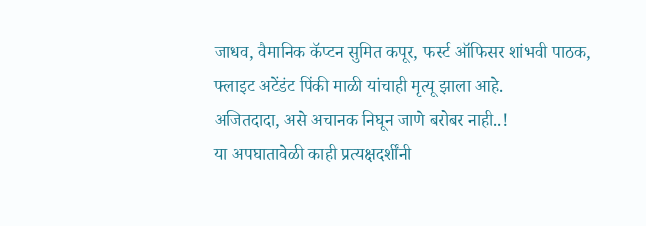जाधव, वैमानिक कॅप्टन सुमित कपूर, फर्स्ट ऑफिसर शांभवी पाठक, फ्लाइट अटेंडंट पिंकी माळी यांचाही मृत्यू झाला आहे.
अजितदादा, असे अचानक निघून जाणे बरोबर नाही..!
या अपघातावेळी काही प्रत्यक्षदर्शींनी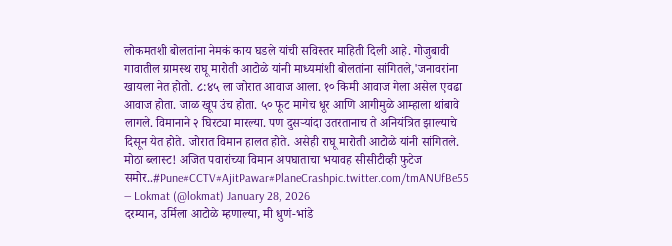लोकमतशी बोलतांना नेमकं काय घडले यांची सविस्तर माहिती दिली आहे. गोजुबावी गावातील ग्रामस्थ राघू मारोती आटोळे यांनी माध्यमांशी बोलतांना सांगितले,'जनावरांना खायला नेत होतो. ८:४५ ला जोरात आवाज आला. १० किमी आवाज गेला असेल एवढा आवाज होता. जाळ खूप उंच होता. ५० फूट मागेच धूर आणि आगीमुळे आम्हाला थांबावे लागले. विमानाने २ घिरट्या मारल्या. पण दुसऱ्यांदा उतरतानाच ते अनियंत्रित झाल्याचे दिसून येत होते. जोरात विमान हालत होते. असेही राघू मारोती आटोळे यांनी सांगितले.
मोठा ब्लास्ट! अजित पवारांच्या विमान अपघाताचा भयावह सीसीटीव्ही फुटेज समोर..#Pune#CCTV#AjitPawar#PlaneCrashpic.twitter.com/tmANUfBe55
— Lokmat (@lokmat) January 28, 2026
दरम्यान, उर्मिला आटोळे म्हणाल्या, मी धुणं-भांडे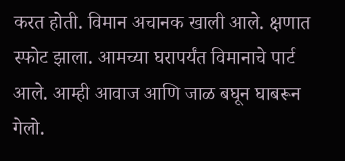करत होती. विमान अचानक खाली आले. क्षणात स्फोट झाला. आमच्या घरापर्यंत विमानाचे पार्ट आले. आम्ही आवाज आणि जाळ बघून घाबरून गेलो.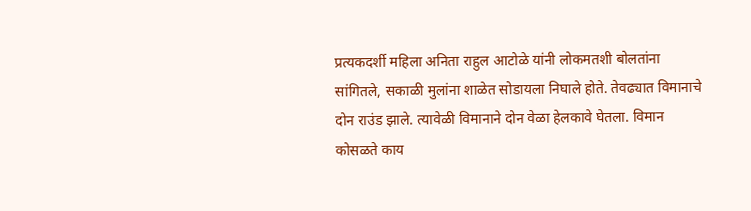प्रत्यकदर्शी महिला अनिता राहुल आटोळे यांनी लोकमतशी बोलतांना सांगितले, सकाळी मुलांना शाळेत सोडायला निघाले होते. तेवढ्यात विमानाचे दोन राउंड झाले. त्यावेळी विमानाने दोन वेळा हेलकावे घेतला. विमान कोसळते काय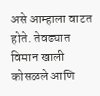असे आम्हाला वाटत होते. तेवढ्यात विमान खाली कोसळले आणि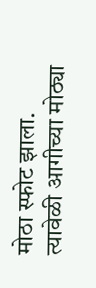मोठा स्फोट झाला. त्यावेळी आगीच्या मोठ्या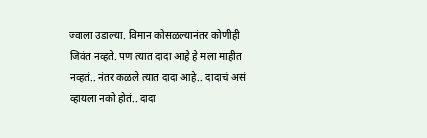ज्वाला उडाल्या. विमान कोसळल्यानंतर कोणीही जिवंत नव्हते. पण त्यात दादा आहे हे मला माहीत नव्हतं.. नंतर कळले त्यात दादा आहे.. दादाचं असं व्हायला नको होतं.. दादा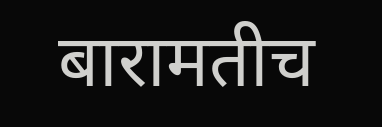बारामतीच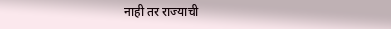नाही तर राज्याची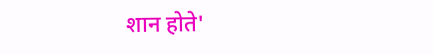शान होते'